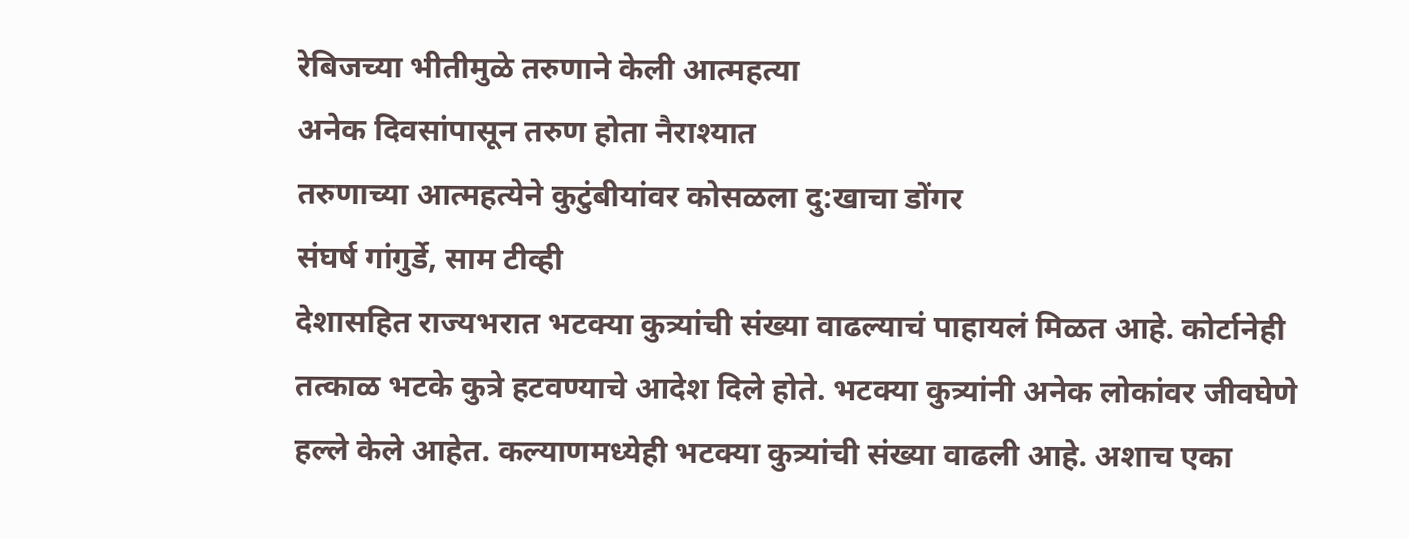रेबिजच्या भीतीमुळे तरुणाने केली आत्महत्या
अनेक दिवसांपासून तरुण होता नैराश्यात
तरुणाच्या आत्महत्येने कुटुंबीयांवर कोसळला दु:खाचा डोंगर
संघर्ष गांगुर्डे, साम टीव्ही
देशासहित राज्यभरात भटक्या कुत्र्यांची संख्या वाढल्याचं पाहायलं मिळत आहे. कोर्टानेही तत्काळ भटके कुत्रे हटवण्याचे आदेश दिले होते. भटक्या कुत्र्यांनी अनेक लोकांवर जीवघेणे हल्ले केले आहेत. कल्याणमध्येही भटक्या कुत्र्यांची संख्या वाढली आहे. अशाच एका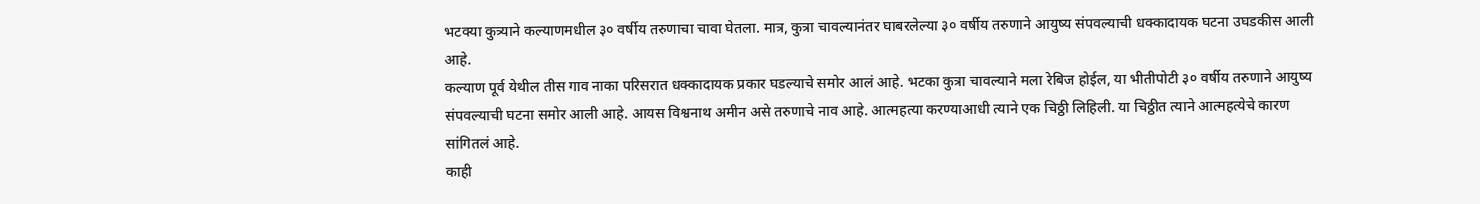भटक्या कुत्र्याने कल्याणमधील ३० वर्षीय तरुणाचा चावा घेतला. मात्र, कुत्रा चावल्यानंतर घाबरलेल्या ३० वर्षीय तरुणाने आयुष्य संपवल्याची धक्कादायक घटना उघडकीस आली आहे.
कल्याण पूर्व येथील तीस गाव नाका परिसरात धक्कादायक प्रकार घडल्याचे समोर आलं आहे. भटका कुत्रा चावल्याने मला रेबिज होईल, या भीतीपोटी ३० वर्षीय तरुणाने आयुष्य संपवल्याची घटना समोर आली आहे. आयस विश्वनाथ अमीन असे तरुणाचे नाव आहे. आत्महत्या करण्याआधी त्याने एक चिठ्ठी लिहिली. या चिठ्ठीत त्याने आत्महत्येचे कारण सांगितलं आहे.
काही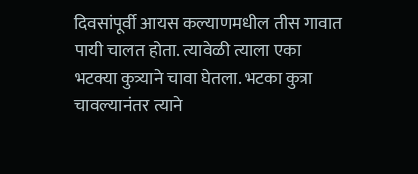दिवसांपूर्वी आयस कल्याणमधील तीस गावात पायी चालत होता. त्यावेळी त्याला एका भटक्या कुत्र्याने चावा घेतला. भटका कुत्रा चावल्यानंतर त्याने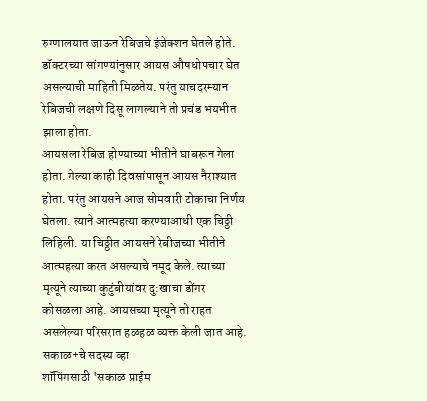रुग्णालयात जाऊन रेबिजचे इंजेक्शन घेतले होते. डॉक्टरच्या सांगण्यांनुसार आयस औषधोपचार घेत असल्याची माहिती मिळतेय. परंतु याचदरम्यान रेबिजची लक्षणे दिसू लागल्याने तो प्रचंड भयभीत झाला होता.
आयसला रेबिज होण्याच्या भीतीने घाबरून गेला होता. गेल्या काही दिवसांपासून आयस नैराश्यात होता. परंतु आयसने आज सोमवारी टोकाचा निर्णय घेतला. त्याने आत्महत्या करण्याआधी एक चिठ्ठी लिहिली. या चिठ्ठीत आयसने रेबीजच्या भीतीने आत्महत्या करत असल्याचे नमूद केले. त्याच्या मृत्यूने त्याच्या कुटुंबीयांवर दु:खाचा डोंगर कोसळला आहे. आयसच्या मृत्यूने तो राहत असलेल्या परिसरात हळहळ व्यक्त केली जात आहे.
सकाळ+चे सदस्य व्हा
शॉपिंगसाठी 'सकाळ प्राईम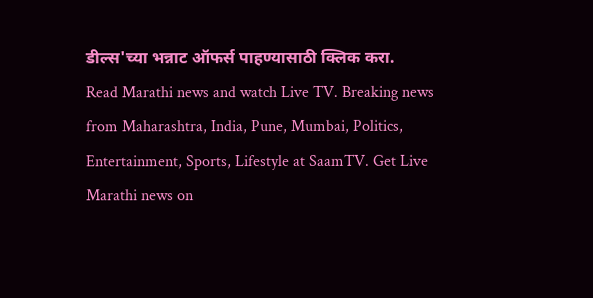डील्स'च्या भन्नाट ऑफर्स पाहण्यासाठी क्लिक करा.
Read Marathi news and watch Live TV. Breaking news from Maharashtra, India, Pune, Mumbai, Politics, Entertainment, Sports, Lifestyle at SaamTV. Get Live Marathi news on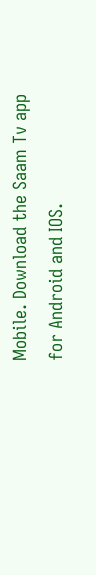Mobile. Download the Saam Tv app for Android and IOS.